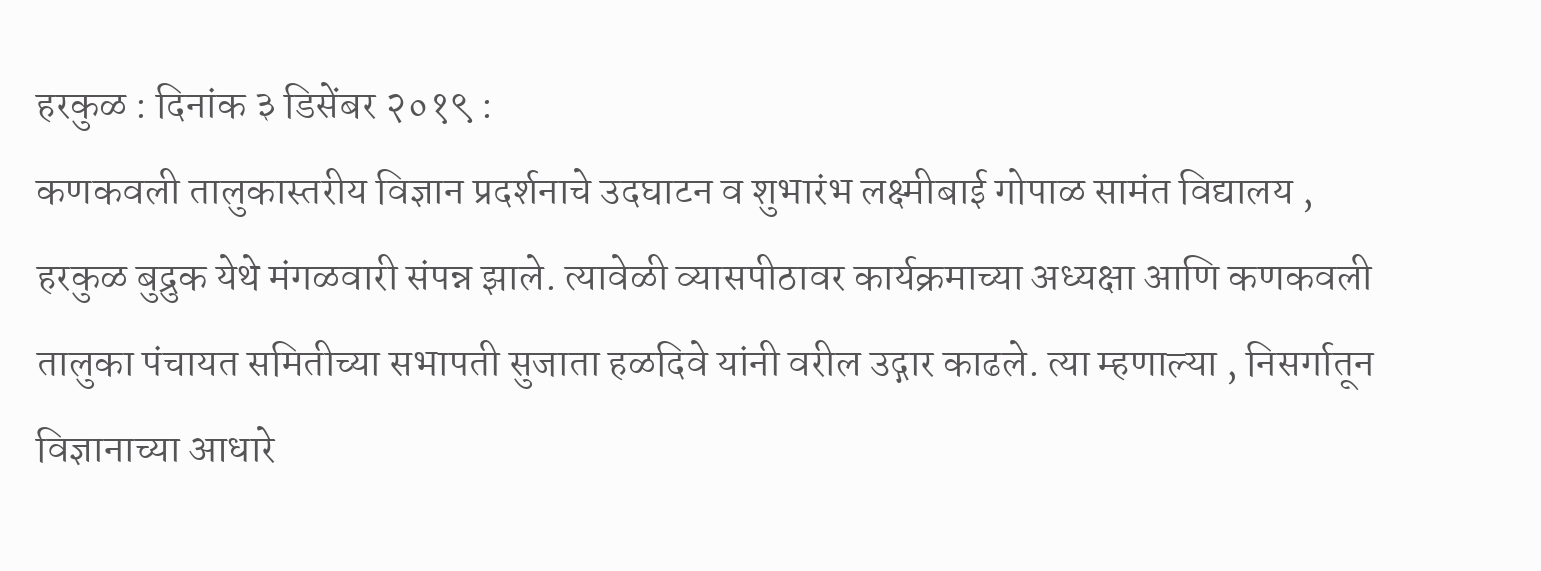हरकुळ : दिनांक ३ डिसेंबर २०१९ :
कणकवली तालुकास्तरीय विज्ञान प्रदर्शनाचे उदघाटन व शुभारंभ लक्ष्मीबाई गोपाळ सामंत विद्यालय , हरकुळ बुद्रुक येथे मंगळवारी संपन्न झाले. त्यावेळी व्यासपीठावर कार्यक्रमाच्या अध्यक्षा आणि कणकवली तालुका पंचायत समितीच्या सभापती सुजाता हळदिवे यांनी वरील उद्गार काढले. त्या म्हणाल्या , निसर्गातून विज्ञानाच्या आधारे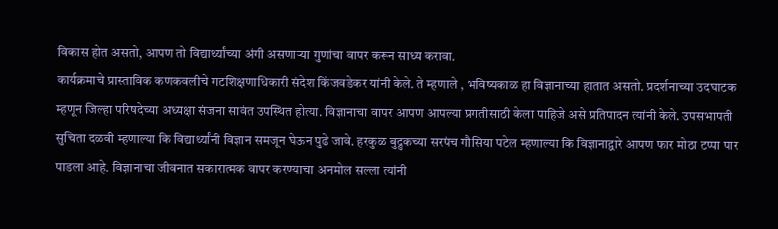विकास होत असतो, आपण तो विद्यार्थ्यांच्या अंगी असणाऱ्या गुणांचा वापर करून साध्य करावा.
कार्यक्रमाचे प्रास्ताविक कणकवलीचे गटशिक्षणाधिकारी संदेश किंजवडेकर यांनी केले. ते म्हणाले , भविष्यकाळ हा विज्ञानाच्या हातात असतो. प्रदर्शनाच्या उदघाटक म्हणून जिल्हा परिषदेच्या अध्यक्षा संजना सावंत उपस्थित होत्या. विज्ञानाचा वापर आपण आपल्या प्रगतीसाठी केला पाहिजे असे प्रतिपादन त्यांनी केले. उपसभापती सुचिता दळवी म्हणाल्या कि विद्यार्थ्यांनी विज्ञान समजून घेऊन पुढे जावे. हरकुळ बुद्रुकच्या सरपंच गौसिया पटेल म्हणाल्या कि विज्ञानाद्वारे आपण फार मोठा टप्पा पार पाडला आहे. विज्ञानाचा जीवनात सकारात्मक वापर करण्याचा अनमोल सल्ला त्यांनी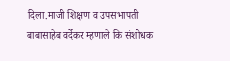दिला.माजी शिक्षण व उपसभापती बाबासाहेब वर्देकर म्हणाले कि संशोधक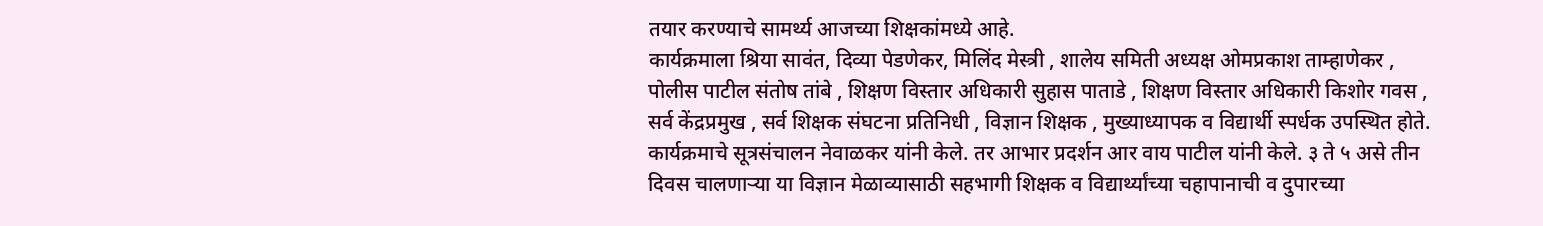तयार करण्याचे सामर्थ्य आजच्या शिक्षकांमध्ये आहे.
कार्यक्रमाला श्रिया सावंत, दिव्या पेडणेकर, मिलिंद मेस्त्री , शालेय समिती अध्यक्ष ओमप्रकाश ताम्हाणेकर , पोलीस पाटील संतोष तांबे , शिक्षण विस्तार अधिकारी सुहास पाताडे , शिक्षण विस्तार अधिकारी किशोर गवस , सर्व केंद्रप्रमुख , सर्व शिक्षक संघटना प्रतिनिधी , विज्ञान शिक्षक , मुख्याध्यापक व विद्यार्थी स्पर्धक उपस्थित होते.
कार्यक्रमाचे सूत्रसंचालन नेवाळकर यांनी केले. तर आभार प्रदर्शन आर वाय पाटील यांनी केले. ३ ते ५ असे तीन दिवस चालणाऱ्या या विज्ञान मेळाव्यासाठी सहभागी शिक्षक व विद्यार्थ्यांच्या चहापानाची व दुपारच्या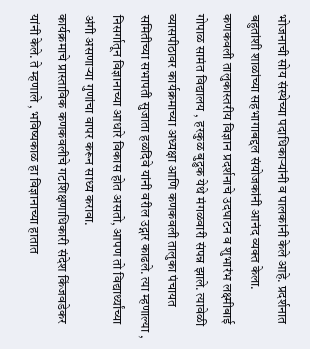भोजनाची सोय संस्थेच्या पदाधिकाऱ्यांनी व पालकांनी केले आहे. प्रदर्शनात बहुतांशी शाळांच्या सहभागाबद्दल संयोजकांनी आनंद व्यक्त केला.
कणकवली तालुकास्तरीय विज्ञान प्रदर्शनाचे उदघाटन व शुभारंभ लक्ष्मीबाई गोपाळ सामंत विद्यालय , हरकुळ बुद्रुक येथे मंगळवारी संपन्न झाले. त्यावेळी व्यासपीठावर कार्यक्रमाच्या अध्यक्षा आणि कणकवली तालुका पंचायत समितीच्या सभापती सुजाता हळदिवे यांनी वरील उद्गार काढले. त्या म्हणाल्या , निसर्गातून विज्ञानाच्या आधारे विकास होत असतो, आपण तो विद्यार्थ्यांच्या अंगी असणाऱ्या गुणांचा वापर करून साध्य करावा.
कार्यक्रमाचे प्रास्ताविक कणकवलीचे गटशिक्षणाधिकारी संदेश किंजवडेकर यांनी केले. ते म्हणाले , भविष्यकाळ हा विज्ञानाच्या हातात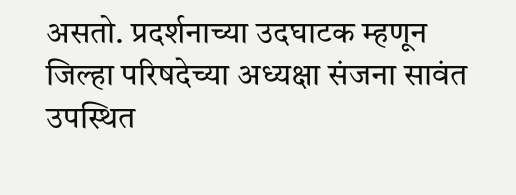असतो. प्रदर्शनाच्या उदघाटक म्हणून जिल्हा परिषदेच्या अध्यक्षा संजना सावंत उपस्थित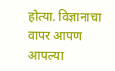होत्या. विज्ञानाचा वापर आपण आपल्या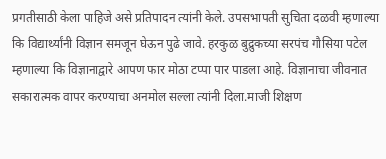प्रगतीसाठी केला पाहिजे असे प्रतिपादन त्यांनी केले. उपसभापती सुचिता दळवी म्हणाल्या कि विद्यार्थ्यांनी विज्ञान समजून घेऊन पुढे जावे. हरकुळ बुद्रुकच्या सरपंच गौसिया पटेल म्हणाल्या कि विज्ञानाद्वारे आपण फार मोठा टप्पा पार पाडला आहे. विज्ञानाचा जीवनात सकारात्मक वापर करण्याचा अनमोल सल्ला त्यांनी दिला.माजी शिक्षण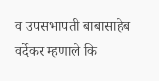व उपसभापती बाबासाहेब वर्देकर म्हणाले कि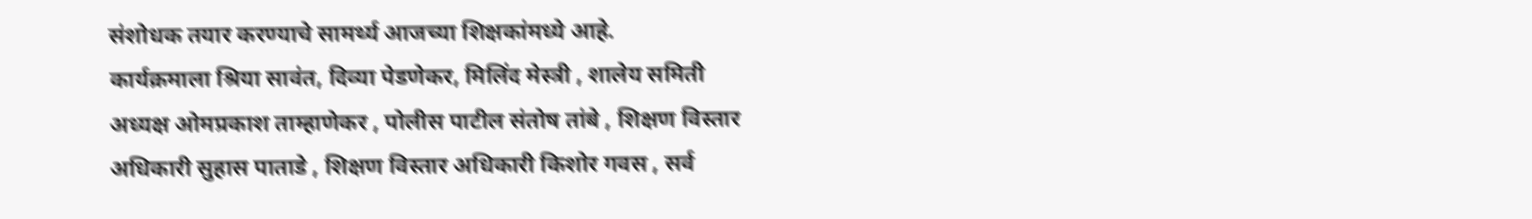संशोधक तयार करण्याचे सामर्थ्य आजच्या शिक्षकांमध्ये आहे.
कार्यक्रमाला श्रिया सावंत, दिव्या पेडणेकर, मिलिंद मेस्त्री , शालेय समिती अध्यक्ष ओमप्रकाश ताम्हाणेकर , पोलीस पाटील संतोष तांबे , शिक्षण विस्तार अधिकारी सुहास पाताडे , शिक्षण विस्तार अधिकारी किशोर गवस , सर्व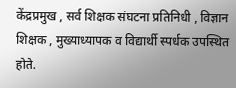केंद्रप्रमुख , सर्व शिक्षक संघटना प्रतिनिधी , विज्ञान शिक्षक , मुख्याध्यापक व विद्यार्थी स्पर्धक उपस्थित होते.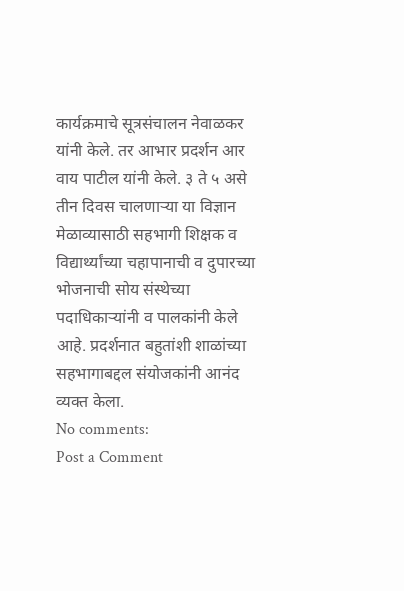कार्यक्रमाचे सूत्रसंचालन नेवाळकर यांनी केले. तर आभार प्रदर्शन आर वाय पाटील यांनी केले. ३ ते ५ असे तीन दिवस चालणाऱ्या या विज्ञान मेळाव्यासाठी सहभागी शिक्षक व विद्यार्थ्यांच्या चहापानाची व दुपारच्या भोजनाची सोय संस्थेच्या पदाधिकाऱ्यांनी व पालकांनी केले आहे. प्रदर्शनात बहुतांशी शाळांच्या सहभागाबद्दल संयोजकांनी आनंद व्यक्त केला.
No comments:
Post a Comment